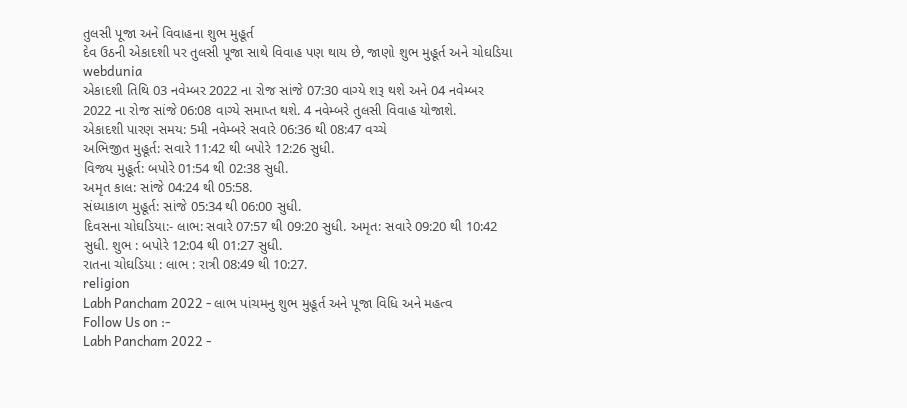તુલસી પૂજા અને વિવાહના શુભ મુહૂર્ત
દેવ ઉઠની એકાદશી પર તુલસી પૂજા સાથે વિવાહ પણ થાય છે, જાણો શુભ મુહૂર્ત અને ચોઘડિયા
webdunia
એકાદશી તિથિ 03 નવેમ્બર 2022 ના રોજ સાંજે 07:30 વાગ્યે શરૂ થશે અને 04 નવેમ્બર 2022 ના રોજ સાંજે 06:08 વાગ્યે સમાપ્ત થશે. 4 નવેમ્બરે તુલસી વિવાહ યોજાશે.
એકાદશી પારણ સમય: 5મી નવેમ્બરે સવારે 06:36 થી 08:47 વચ્ચે
અભિજીત મુહૂર્ત: સવારે 11:42 થી બપોરે 12:26 સુધી.
વિજય મુહૂર્ત: બપોરે 01:54 થી 02:38 સુધી.
અમૃત કાલ: સાંજે 04:24 થી 05:58.
સંધ્યાકાળ મુહૂર્ત: સાંજે 05:34 થી 06:00 સુધી.
દિવસના ચોઘડિયા:- લાભ: સવારે 07:57 થી 09:20 સુધી. અમૃત: સવારે 09:20 થી 10:42 સુધી. શુભ : બપોરે 12:04 થી 01:27 સુધી.
રાતના ચોઘડિયા : લાભ : રાત્રી 08:49 થી 10:27.
religion
Labh Pancham 2022 - લાભ પાંચમનુ શુભ મુહૂર્ત અને પૂજા વિધિ અને મહત્વ
Follow Us on :-
Labh Pancham 2022 -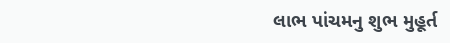લાભ પાંચમનુ શુભ મુહૂર્ત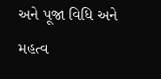અને પૂજા વિધિ અને મહત્વ